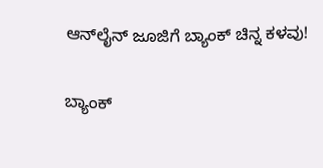ಆನ್‌ಲೈನ್ ಜೂಜಿಗೆ ಬ್ಯಾಂಕ್ ಚಿನ್ನ ಕಳವು!

ಬ್ಯಾಂಕ್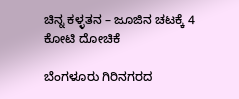ಚಿನ್ನ ಕಳ್ಳತನ – ಜೂಜಿನ ಚಟಕ್ಕೆ 4 ಕೋಟಿ ದೋಚಿಕೆ

ಬೆಂಗಳೂರು ಗಿರಿನಗರದ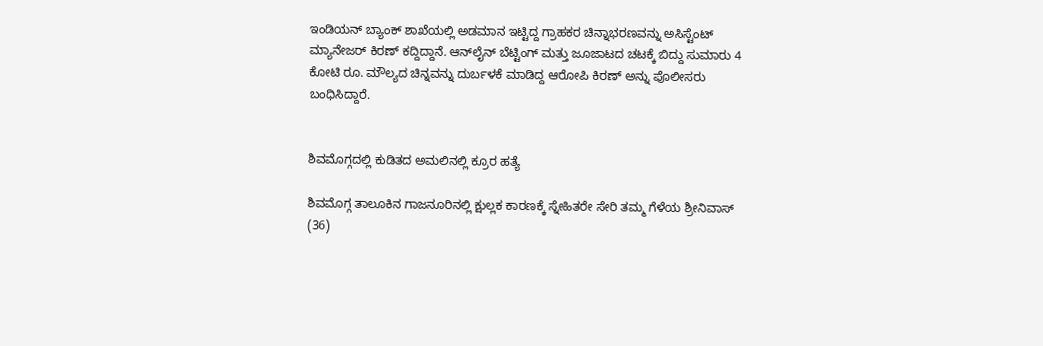ಇಂಡಿಯನ್ ಬ್ಯಾಂಕ್ ಶಾಖೆಯಲ್ಲಿ ಅಡಮಾನ ಇಟ್ಟಿದ್ದ ಗ್ರಾಹಕರ ಚಿನ್ನಾಭರಣವನ್ನು ಅಸಿಸ್ಟೆಂಟ್ ಮ್ಯಾನೇಜರ್ ಕಿರಣ್ ಕದ್ದಿದ್ದಾನೆ. ಆನ್‌ಲೈನ್ ಬೆಟ್ಟಿಂಗ್ ಮತ್ತು ಜೂಜಾಟದ ಚಟಕ್ಕೆ ಬಿದ್ದು ಸುಮಾರು 4 ಕೋಟಿ ರೂ. ಮೌಲ್ಯದ ಚಿನ್ನವನ್ನು ದುರ್ಬಳಕೆ ಮಾಡಿದ್ದ ಆರೋಪಿ ಕಿರಣ್ ಅನ್ನು ಪೊಲೀಸರು ಬಂಧಿಸಿದ್ದಾರೆ.


ಶಿವಮೊಗ್ಗದಲ್ಲಿ ಕುಡಿತದ ಅಮಲಿನಲ್ಲಿ ಕ್ರೂರ ಹತ್ಯೆ

ಶಿವಮೊಗ್ಗ ತಾಲೂಕಿನ ಗಾಜನೂರಿನಲ್ಲಿ ಕ್ಷುಲ್ಲಕ ಕಾರಣಕ್ಕೆ ಸ್ನೇಹಿತರೇ ಸೇರಿ ತಮ್ಮ ಗೆಳೆಯ ಶ್ರೀನಿವಾಸ್ (36)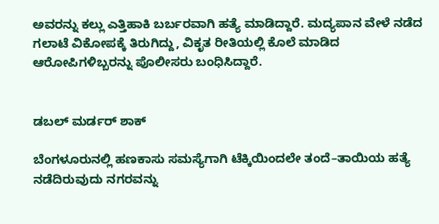ಅವರನ್ನು ಕಲ್ಲು ಎತ್ತಿಹಾಕಿ ಬರ್ಬರವಾಗಿ ಹತ್ಯೆ ಮಾಡಿದ್ದಾರೆ. ಮದ್ಯಪಾನ ವೇಳೆ ನಡೆದ ಗಲಾಟೆ ವಿಕೋಪಕ್ಕೆ ತಿರುಗಿದ್ದು, ವಿಕೃತ ರೀತಿಯಲ್ಲಿ ಕೊಲೆ ಮಾಡಿದ ಆರೋಪಿಗಳಿಬ್ಬರನ್ನು ಪೊಲೀಸರು ಬಂಧಿಸಿದ್ದಾರೆ.


ಡಬಲ್ ಮರ್ಡರ್ ಶಾಕ್

ಬೆಂಗಳೂರುನಲ್ಲಿ ಹಣಕಾಸು ಸಮಸ್ಯೆಗಾಗಿ ಟೆಕ್ಕಿಯಿಂದಲೇ ತಂದೆ–ತಾಯಿಯ ಹತ್ಯೆ ನಡೆದಿರುವುದು ನಗರವನ್ನು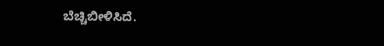ಬೆಚ್ಚಿಬೀಳಿಸಿದೆ.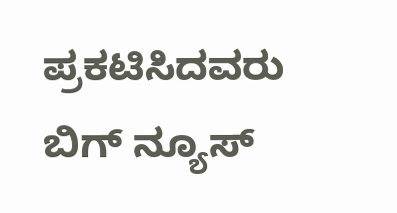ಪ್ರಕಟಿಸಿದವರು ಬಿಗ್ ನ್ಯೂಸ್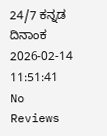24/7 ಕನ್ನಡ ದಿನಾಂಕ 2026-02-14 11:51:41
No Reviews